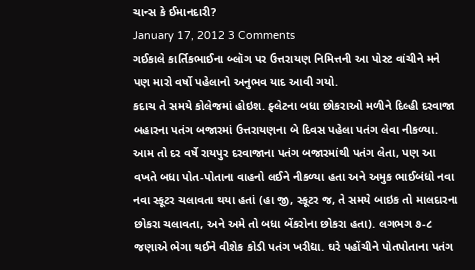ચાન્સ કે ઈમાનદારી?
January 17, 2012 3 Comments
ગઈકાલે કાર્તિકભાઈના બ્લૉગ પર ઉત્તરાયણ નિમિત્તની આ પોસ્ટ વાંચીને મને પણ મારો વર્ષો પહેલાનો અનુભવ યાદ આવી ગયો.
કદાચ તે સમયે કોલેજમાં હોઇશ. ફ્લેટના બધા છોકરાઓ મળીને દિલ્હી દરવાજા બહારના પતંગ બજારમાં ઉત્તરાયણના બે દિવસ પહેલા પતંગ લેવા નીકળ્યા. આમ તો દર વર્ષે રાયપુર દરવાજાના પતંગ બજારમાંથી પતંગ લેતા, પણ આ વખતે બધા પોત-પોતાના વાહનો લઈને નીકળ્યા હતા અને અમુક ભાઈબંધો નવા નવા સ્કૂટર ચલાવતા થયા હતાં (હા જી, સ્કૂટર જ, તે સમયે બાઇક તો માલદારના છોકરા ચલાવતા, અને અમે તો બધા બેંકરોના છોકરા હતા). લગભગ ૭-૮ જણાએ ભેગા થઈને વીશેક કોડી પતંગ ખરીદ્યા. ઘરે પહોંચીને પોતપોતાના પતંગ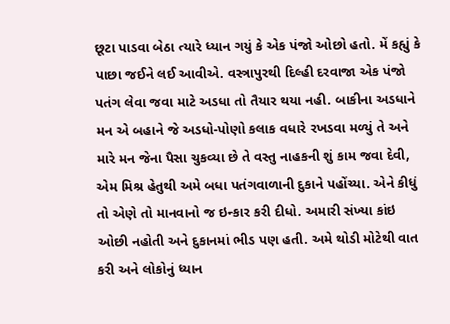છૂટા પાડવા બેઠા ત્યારે ધ્યાન ગયું કે એક પંજો ઓછો હતો. મેં કહ્યું કે પાછા જઈને લઈ આવીએ. વસ્ત્રાપુરથી દિલ્હી દરવાજા એક પંજો પતંગ લેવા જવા માટે અડધા તો તૈયાર થયા નહી. બાકીના અડધાને મન એ બહાને જે અડધો-પોણો કલાક વધારે રખડવા મળ્યું તે અને મારે મન જેના પૈસા ચુકવ્યા છે તે વસ્તુ નાહકની શું કામ જવા દેવી, એમ મિશ્ર હેતુથી અમે બધા પતંગવાળાની દુકાને પહોંચ્યા. એને કીધું તો એણે તો માનવાનો જ ઇન્કાર કરી દીધો. અમારી સંખ્યા કાંઇ ઓછી નહોતી અને દુકાનમાં ભીડ પણ હતી. અમે થોડી મોટેથી વાત કરી અને લોકોનું ધ્યાન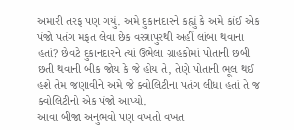અમારી તરફ પણ ગયું. અમે દુકાનદારને કહ્યું કે અમે કાંઈ એક પંજો પતંગ મફત લેવા છેક વસ્ત્રાપુરથી અહીં લાંબા થવાના હતાં? છેવટે દુકાનદારને ત્યાં ઉભેલા ગ્રાહકોમાં પોતાની છબી છતી થવાની બીક જોય કે જે હોય તે, તેણે પોતાની ભૂલ થઈ હશે તેમ જણાવીને અમે જે ક્વોલિટીના પતંગ લીધા હતાં તે જ ક્વોલિટીનો એક પંજો આપ્યો.
આવા બીજા અનુભવો પણ વખતો વખત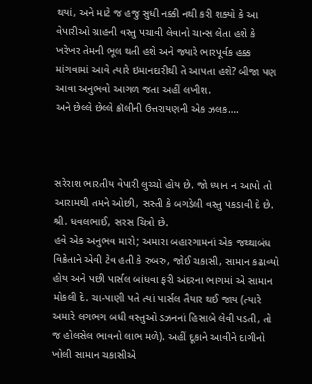થયાં, અને માટે જ હજુ સુધી નક્કી નથી કરી શક્યો કે આ વેપારીઓ ગ્રાહની વસ્તુ પચાવી લેવાનો ચાન્સ લેતા હશે કે ખરેખર તેમની ભૂલ થતી હશે અને જ્યારે ભારપૂર્વક હક્ક માંગવામાં આવે ત્યારે ઇમાનદારીથી તે આપતા હશે? બીજા પણ આવા અનુભવો આગળ જતા અહીં લખીશ.
અને છેલ્લે છેલ્લે ક્રૉલીની ઉત્તરાયણની એક ઝલક….



સરેરાશ ભારતીય વેપારી લુચ્ચો હોય છે. જો ધ્યાન ન આપો તો આરામથી તમને ઓછી, સસ્તી કે બગડેલી વસ્તુ પકડાવી દે છે.
શ્રી. ધવલભાઈ, સરસ ચિત્રો છે.
હવે એક અનુભવ મારો; અમારા બહારગામનાં એક જથ્થાબંધ વિક્રેતાને એવી ટેવ હતી કે રુબરુ, જોઈ ચકાસી, સામાન કઢાવ્યો હોય અને પછી પાર્સલ બાંધવા ફરી અંદરના ભાગમાં એ સામાન મોકલી દે. ચા-પાણી પતે ત્યાં પાર્સલ તૈયાર થઈ જાય (ત્યારે અમારે લગભગ બધી વસ્તુઓ ડઝનનાં હિસાબે લેવી પડતી, તો જ હોલસેલ ભાવનો લાભ મળે). અહીં દૂકાને આવીને દાગીનો ખોલી સામાન ચકાસીએ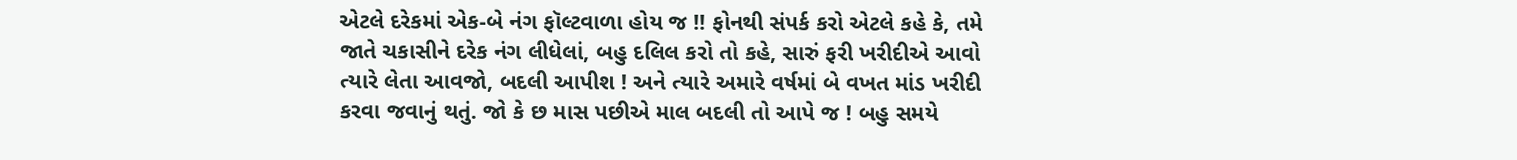એટલે દરેકમાં એક-બે નંગ ફૉલ્ટવાળા હોય જ !! ફોનથી સંપર્ક કરો એટલે કહે કે, તમે જાતે ચકાસીને દરેક નંગ લીધેલાં, બહુ દલિલ કરો તો કહે, સારું ફરી ખરીદીએ આવો ત્યારે લેતા આવજો, બદલી આપીશ ! અને ત્યારે અમારે વર્ષમાં બે વખત માંડ ખરીદી કરવા જવાનું થતું. જો કે છ માસ પછીએ માલ બદલી તો આપે જ ! બહુ સમયે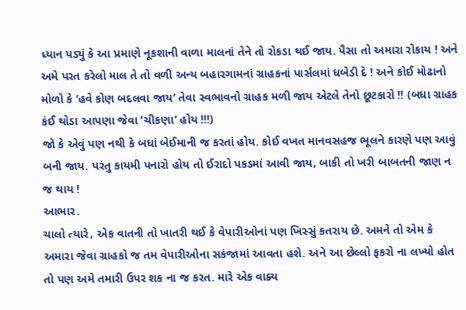ધ્યાન પડ્યું કે આ પ્રમાણે નૂકશાની વાળા માલનાં તેને તો રોકડા થઈ જાય. પૈસા તો અમારા રોકાય ! અને અમે પરત કરેલો માલ તે તો વળી અન્ય બહારગામનાં ગ્રાહકનાં પાર્સલમાં ધબેડી દે ! અને કોઈ મોઢાનો મોળો કે ’હવે કોણ બદલવા જાય’ તેવા સ્વભાવનો ગ્રાહક મળી જાય એટલે તેનો છૂટકારો !! (બધા ગ્રાહક કંઈ થોડા આપણા જેવા ’ચીકણા’ હોય !!!)
જો કે એવું પણ નથી કે બધાં બેઈમાની જ કરતાં હોય. કોઈ વખત માનવસહજ ભૂલને કારણે પણ આવું બની જાય. પરંતુ કાયમી પનારો હોય તો ઈરાદો પકડમાં આવી જાય, બાકી તો ખરી બાબતની જાણ ન જ થાય !
આભાર.
ચાલો ત્યારે, એક વાતની તો ખાતરી થઈ કે વેપારીઓનાં પણ ખિસ્સું કતરાય છે. અમને તો એમ કે અમારા જેવા ગ્રાહકો જ તમ વેપારીઓના સકંજામાં આવતા હશે. અને આ છેલ્લો ફકરો ના લખ્યો હોત તો પણ અમે તમારી ઉપર શક ના જ કરત. મારે એક વાક્ય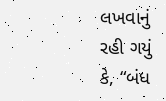લખવાનું રહી ગયું કે, “બંધ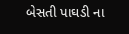બેસતી પાઘડી ના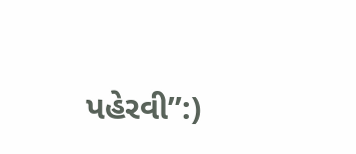પહેરવી”:)